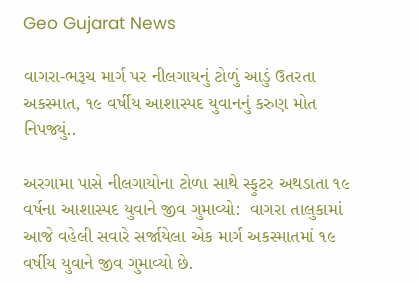Geo Gujarat News

વાગરા-ભરૂચ માર્ગ પર નીલગાયનું ટોળું આડું ઉતરતા અકસ્માત, ૧૯ વર્ષીય આશાસ્પદ યુવાનનું કરુણ મોત નિપજ્યું..

અરગામા પાસે નીલગાયોના ટોળા સાથે સ્ફુટર અથડાતા ૧૯ વર્ષના આશાસ્પદ યુવાને જીવ ગુમાવ્યો:  વાગરા તાલુકામાં આજે વહેલી સવારે સર્જાયેલા એક માર્ગ અકસ્માતમાં ૧૯ વર્ષીય યુવાને જીવ ગુમાવ્યો છે.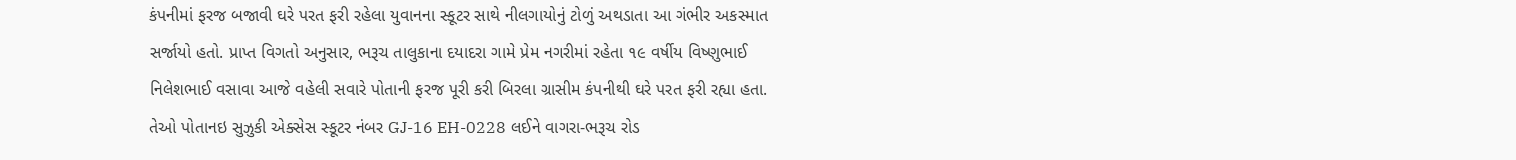કંપનીમાં ફરજ બજાવી ઘરે પરત ફરી રહેલા યુવાનના સ્કૂટર સાથે નીલગાયોનું ટોળું અથડાતા આ ગંભીર અકસ્માત સર્જાયો હતો. પ્રાપ્ત વિગતો અનુસાર, ભરૂચ તાલુકાના દયાદરા ગામે પ્રેમ નગરીમાં રહેતા ૧૯ વર્ષીય વિષ્ણુભાઈ નિલેશભાઈ વસાવા આજે વહેલી સવારે પોતાની ફરજ પૂરી કરી બિરલા ગ્રાસીમ કંપનીથી ઘરે પરત ફરી રહ્યા હતા. તેઓ પોતાનઇ સુઝુકી એક્સેસ સ્કૂટર નંબર GJ-16 EH-0228 લઈને વાગરા-ભરૂચ રોડ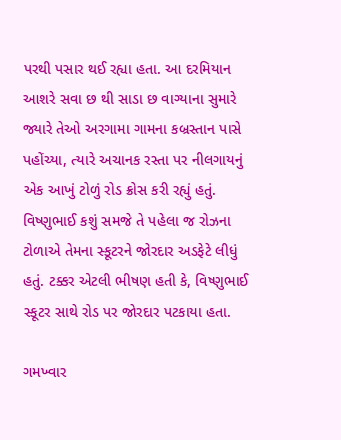પરથી પસાર થઈ રહ્યા હતા. આ દરમિયાન આશરે સવા છ થી સાડા છ વાગ્યાના સુમારે જ્યારે તેઓ અરગામા ગામના કબ્રસ્તાન પાસે પહોંચ્યા, ત્યારે અચાનક રસ્તા પર નીલગાયનું એક આખું ટોળું રોડ ક્રોસ કરી રહ્યું હતું. વિષ્ણુભાઈ કશું સમજે તે પહેલા જ રોઝના ટોળાએ તેમના સ્કૂટરને જોરદાર અડફેટે લીધું હતું. ટક્કર એટલી ભીષણ હતી કે, વિષ્ણુભાઈ સ્કૂટર સાથે રોડ પર જોરદાર પટકાયા હતા.

ગમખ્વાર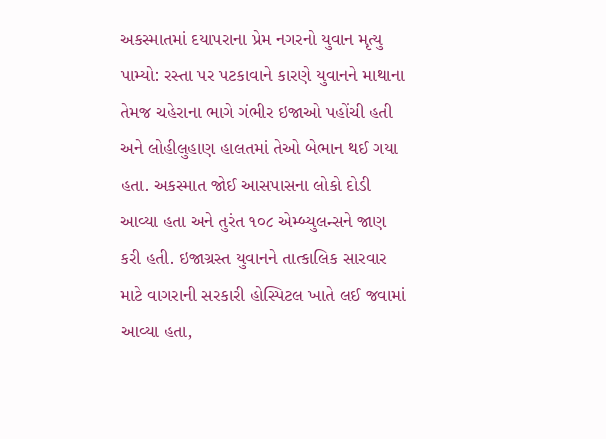અકસ્માતમાં દયાપરાના પ્રેમ નગરનો યુવાન મૃત્યુ પામ્યો: રસ્તા પર પટકાવાને કારણે યુવાનને માથાના તેમજ ચહેરાના ભાગે ગંભીર ઇજાઓ પહોંચી હતી અને લોહીલુહાણ હાલતમાં તેઓ બેભાન થઈ ગયા હતા. અકસ્માત જોઈ આસપાસના લોકો દોડી આવ્યા હતા અને તુરંત ૧૦૮ એમ્બ્યુલન્સને જાણ કરી હતી. ઇજાગ્રસ્ત યુવાનને તાત્કાલિક સારવાર માટે વાગરાની સરકારી હોસ્પિટલ ખાતે લઈ જવામાં આવ્યા હતા,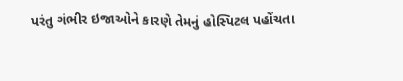પરંતુ ગંભીર ઇજાઓને કારણે તેમનું હોસ્પિટલ પહોંચતા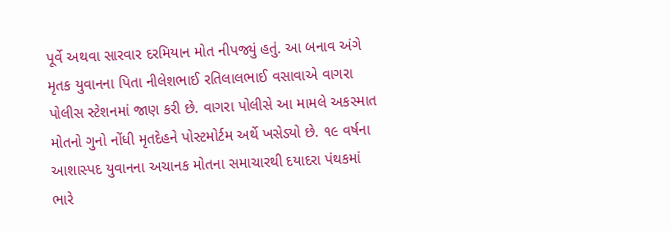પૂર્વે અથવા સારવાર દરમિયાન મોત નીપજ્યું હતું. આ બનાવ અંગે મૃતક યુવાનના પિતા નીલેશભાઈ રતિલાલભાઈ વસાવાએ વાગરા પોલીસ સ્ટેશનમાં જાણ કરી છે. વાગરા પોલીસે આ મામલે અકસ્માત મોતનો ગુનો નોંધી મૃતદેહને પોસ્ટમોર્ટમ અર્થે ખસેડ્યો છે. ૧૯ વર્ષના આશાસ્પદ યુવાનના અચાનક મોતના સમાચારથી દયાદરા પંથકમાં ભારે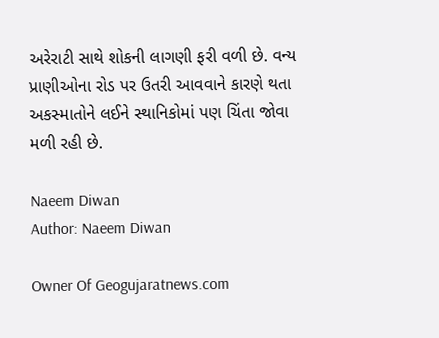અરેરાટી સાથે શોકની લાગણી ફરી વળી છે. વન્ય પ્રાણીઓના રોડ પર ઉતરી આવવાને કારણે થતા અકસ્માતોને લઈને સ્થાનિકોમાં પણ ચિંતા જોવા મળી રહી છે.

Naeem Diwan
Author: Naeem Diwan

Owner Of Geogujaratnews.com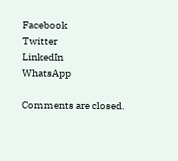Facebook
Twitter
LinkedIn
WhatsApp

Comments are closed.